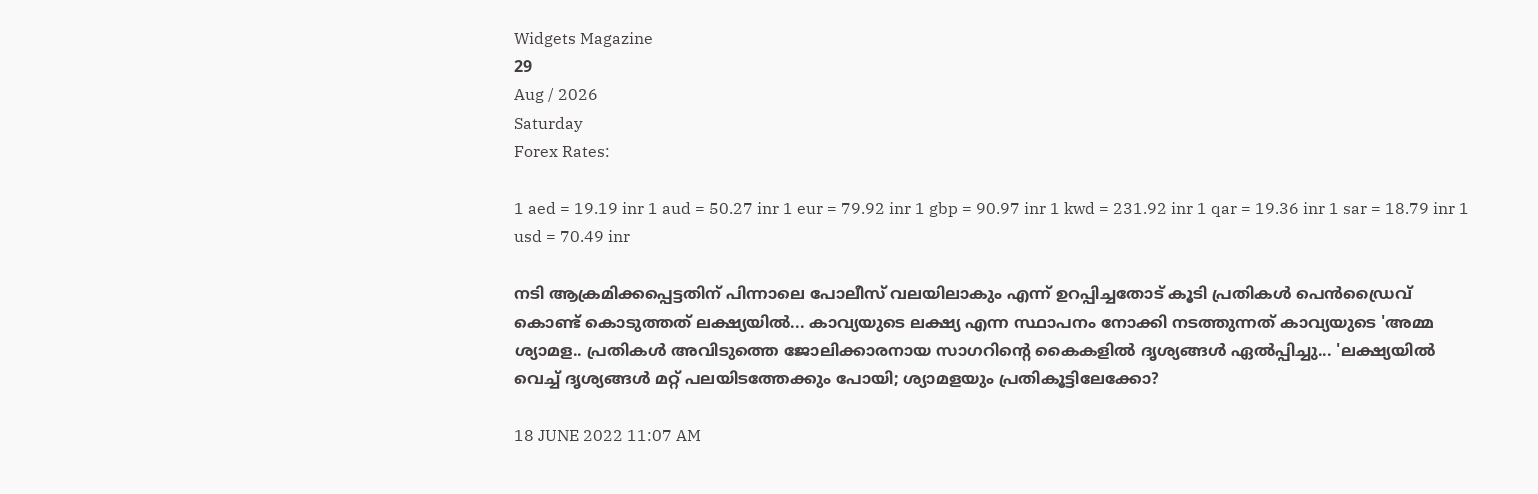Widgets Magazine
29
Aug / 2026
Saturday
Forex Rates:

1 aed = 19.19 inr 1 aud = 50.27 inr 1 eur = 79.92 inr 1 gbp = 90.97 inr 1 kwd = 231.92 inr 1 qar = 19.36 inr 1 sar = 18.79 inr 1 usd = 70.49 inr

നടി ആക്രമിക്കപ്പെട്ടതിന് പിന്നാലെ പോലീസ് വലയിലാകും എന്ന് ഉറപ്പിച്ചതോട് കൂടി പ്രതികൾ പെൻഡ്രൈവ് കൊണ്ട് കൊടുത്തത് ലക്ഷ്യയിൽ... കാവ്യയുടെ ലക്ഷ്യ എന്ന സ്ഥാപനം നോക്കി നടത്തുന്നത് കാവ്യയുടെ 'അമ്മ ശ്യാമള.. പ്രതികൾ അവിടുത്തെ ജോലിക്കാരനായ സാഗറിന്റെ കൈകളിൽ ദൃശ്യങ്ങൾ ഏൽപ്പിച്ചു... 'ലക്ഷ്യയിൽ വെച്ച് ദൃശ്യങ്ങൾ മറ്റ് പലയിടത്തേക്കും പോയി; ശ്യാമളയും പ്രതികൂട്ടിലേക്കോ?

18 JUNE 2022 11:07 AM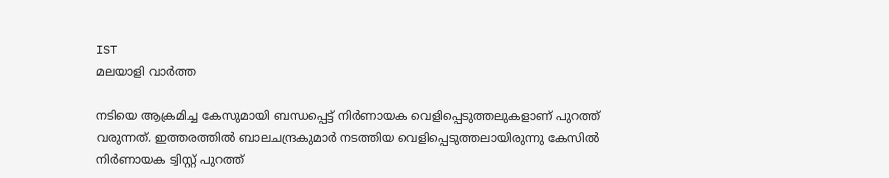IST
മലയാളി വാര്‍ത്ത

നടിയെ ആക്രമിച്ച കേസുമായി ബന്ധപ്പെട്ട് നിർണായക വെളിപ്പെടുത്തലുകളാണ് പുറത്ത് വരുന്നത്. ഇത്തരത്തിൽ ബാലചന്ദ്രകുമാർ നടത്തിയ വെളിപ്പെടുത്തലായിരുന്നു കേസിൽ നിർണായക ട്വിസ്റ്റ് പുറത്ത്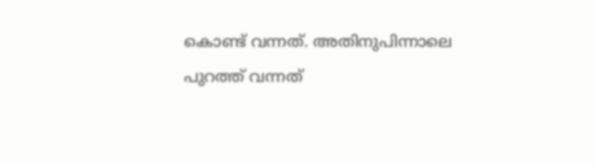കൊണ്ട് വന്നത്. അതിനുപിന്നാലെ പുറത്ത് വന്നത്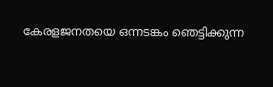കേരളജനതയെ ഒന്നടങ്കം ഞെട്ടിക്കുന്ന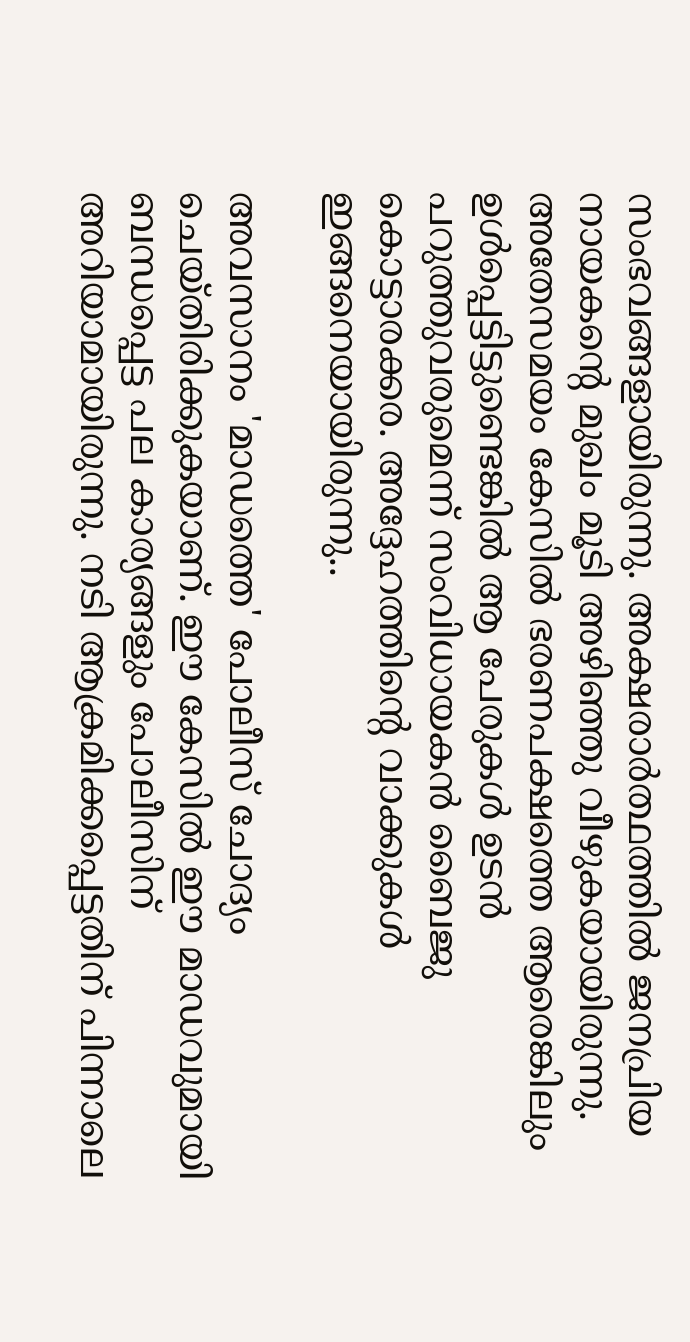സംഭവങ്ങളായിരുന്നു. അക്ഷരാർത്ഥത്തിൽ ജനപ്രിയ നായകന്റെ മുഖം മൂടി അഴിഞ്ഞു വീഴുകയായിരുന്നു. അതേസമയം കേസിൽ ഭരണപക്ഷത്തെ ആരെങ്കിലും ഉൾപ്പെട്ടിട്ടുണ്ടെങ്കിൽ ആ പേരുകൾ ഉടൻ പറുത്തുവരുമെന്ന് സംവിധായകൻ ബൈജു കൊട്ടാരക്കര. അദ്ദേഹത്തിന്റെ വാക്കുകൾ ഇങ്ങനെയായിരുന്നു..

അവസാനം 'മാഡത്തെ' പോലീസ് ചോദ്യം ചെയ്തിരിക്കുകയാണ്. ഈ കേസിൽ ഈ മാഡവുമായി ബന്ധപ്പെട്ട പല കാര്യങ്ങളും പോലീസിന് അറിയാമായിരുന്നു. നടി ആക്രമിക്കപ്പെട്ടതിന് പിന്നാലെ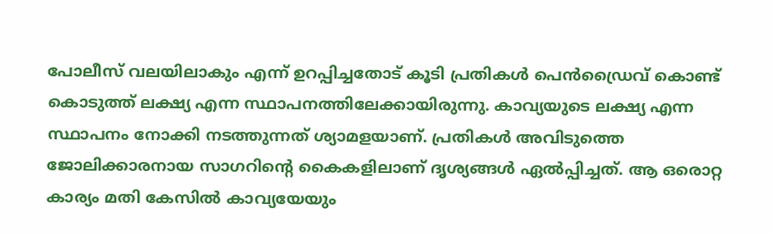പോലീസ് വലയിലാകും എന്ന് ഉറപ്പിച്ചതോട് കൂടി പ്രതികൾ പെൻഡ്രൈവ് കൊണ്ട് കൊടുത്ത് ലക്ഷ്യ എന്ന സ്ഥാപനത്തിലേക്കായിരുന്നു. കാവ്യയുടെ ലക്ഷ്യ എന്ന സ്ഥാപനം നോക്കി നടത്തുന്നത് ശ്യാമളയാണ്. പ്രതികൾ അവിടുത്തെ ജോലിക്കാരനായ സാഗറിന്റെ കൈകളിലാണ് ദൃശ്യങ്ങൾ ഏൽപ്പിച്ചത്. ആ ഒരൊറ്റ കാര്യം മതി കേസിൽ കാവ്യയേയും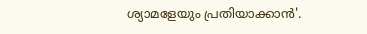ശ്യാമളേയും പ്രതിയാക്കാൻ'.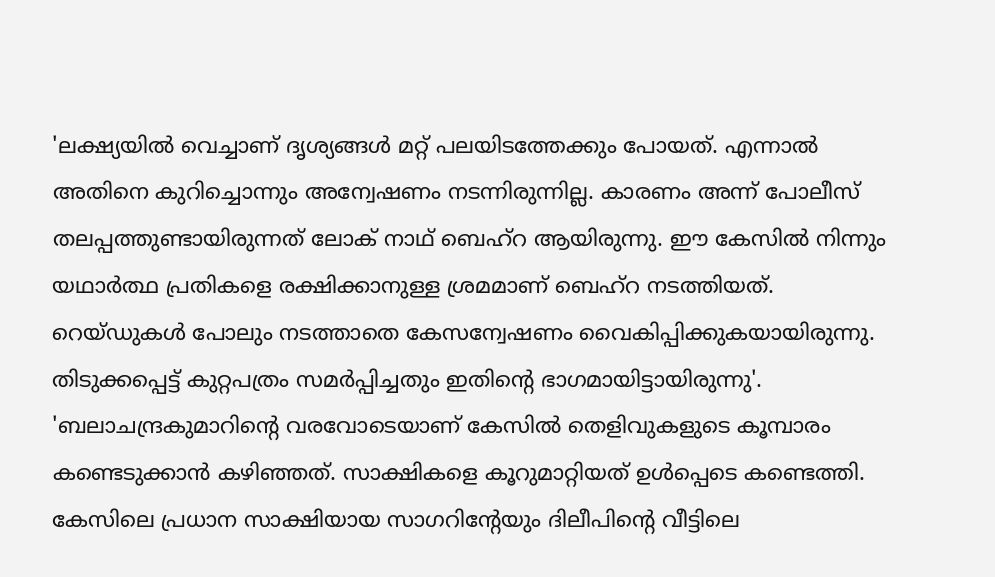'ലക്ഷ്യയിൽ വെച്ചാണ് ദൃശ്യങ്ങൾ മറ്റ് പലയിടത്തേക്കും പോയത്. എന്നാൽ അതിനെ കുറിച്ചൊന്നും അന്വേഷണം നടന്നിരുന്നില്ല. കാരണം അന്ന് പോലീസ് തലപ്പത്തുണ്ടായിരുന്നത് ലോക് നാഥ്‌ ബെഹ്റ ആയിരുന്നു. ഈ കേസിൽ നിന്നും യഥാർത്ഥ പ്രതികളെ രക്ഷിക്കാനുള്ള ശ്രമമാണ് ബെഹ്റ നടത്തിയത്. റെയ്ഡുകൾ പോലും നടത്താതെ കേസന്വേഷണം വൈകിപ്പിക്കുകയായിരുന്നു. തിടുക്കപ്പെട്ട് കുറ്റപത്രം സമർപ്പിച്ചതും ഇതിന്റെ ഭാഗമായിട്ടായിരുന്നു'. 'ബലാചന്ദ്രകുമാറിന്റെ വരവോടെയാണ് കേസിൽ തെളിവുകളുടെ കൂമ്പാരം കണ്ടെടുക്കാൻ കഴിഞ്ഞത്. സാക്ഷികളെ കൂറുമാറ്റിയത് ഉൾപ്പെടെ കണ്ടെത്തി. കേസിലെ പ്രധാന സാക്ഷിയായ സാഗറിന്റേയും ദിലീപിന്റെ വീട്ടിലെ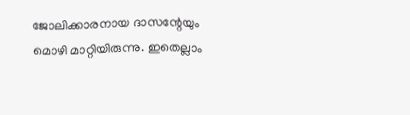ജോലിക്കാരനായ ദാസന്റേയും മൊഴി മാറ്റിയിരുന്നു. ഇതെല്ലാം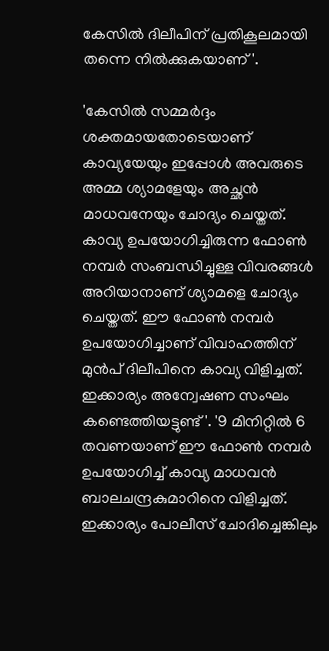കേസിൽ ദിലീപിന് പ്രതികൂലമായി തന്നെ നിൽക്കുകയാണ്'.

'കേസിൽ സമ്മർദ്ദം ശക്തമായതോടെയാണ് കാവ്യയേയും ഇപ്പോൾ അവരുടെ അമ്മ ശ്യാമളേയും അച്ഛൻ മാധവനേയും ചോദ്യം ചെയ്തത്. കാവ്യ ഉപയോഗിച്ചിരുന്ന ഫോൺ നമ്പർ സംബന്ധിച്ചുള്ള വിവരങ്ങൾ അറിയാനാണ് ശ്യാമളെ ചോദ്യം ചെയ്തത്. ഈ ഫോൺ നമ്പർ ഉപയോഗിച്ചാണ് വിവാഹത്തിന് മുൻപ് ദിലീപിനെ കാവ്യ വിളിച്ചത്. ഇക്കാര്യം അന്വേഷണ സംഘം കണ്ടെത്തിയട്ടുണ്ട്'. '9 മിനിറ്റിൽ 6 തവണയാണ് ഈ ഫോൺ നമ്പർ ഉപയോഗിച്ച് കാവ്യ മാധവൻ ബാലചന്ദ്രകുമാറിനെ വിളിച്ചത്. ഇക്കാര്യം പോലീസ് ചോദിച്ചെങ്കിലും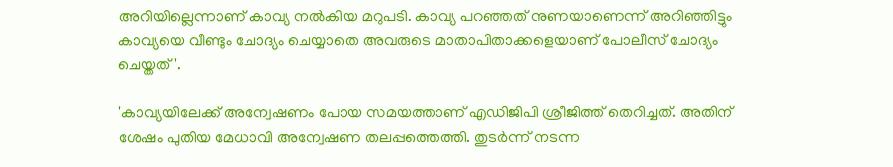അറിയില്ലെന്നാണ് കാവ്യ നൽകിയ മറുപടി. കാവ്യ പറഞ്ഞത് നുണയാണെന്ന് അറിഞ്ഞിട്ടും കാവ്യയെ വീണ്ടും ചോദ്യം ചെയ്യാതെ അവരുടെ മാതാപിതാക്കളെയാണ് പോലീസ് ചോദ്യം ചെയ്തത്'.

'കാവ്യയിലേക്ക് അന്വേഷണം പോയ സമയത്താണ് എഡിജിപി ശ്രീജിത്ത് തെറിച്ചത്. അതിന് ശേഷം പുതിയ മേധാവി അന്വേഷണ തലപ്പത്തെത്തി. തുടർന്ന് നടന്ന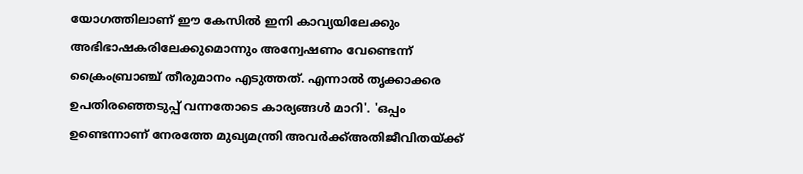യോഗത്തിലാണ് ഈ കേസിൽ ഇനി കാവ്യയിലേക്കും അഭിഭാഷകരിലേക്കുമൊന്നും അന്വേഷണം വേണ്ടെന്ന് ക്രൈംബ്രാഞ്ച് തീരുമാനം എടുത്തത്. എന്നാൽ തൃക്കാക്കര ഉപതിരഞ്ഞെടുപ്പ് വന്നതോടെ കാര്യങ്ങൾ മാറി'. 'ഒപ്പം ഉണ്ടെന്നാണ് നേരത്തേ മുഖ്യമന്ത്രി അവർക്ക്അതിജീവിതയ്ക്ക്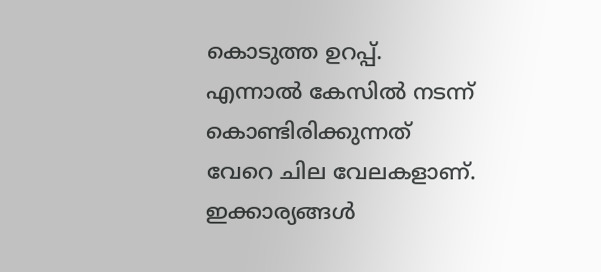കൊടുത്ത ഉറപ്പ്. എന്നാൽ കേസിൽ നടന്ന് കൊണ്ടിരിക്കുന്നത് വേറെ ചില വേലകളാണ്. ഇക്കാര്യങ്ങൾ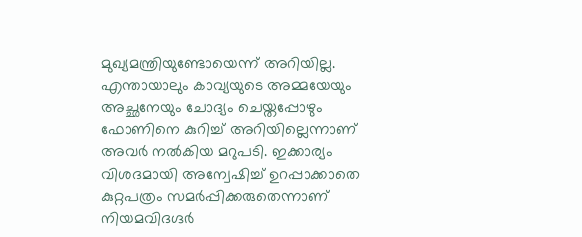മുഖ്യമന്ത്രിയുണ്ടോയെന്ന് അറിയില്ല. എന്തായാലും കാവ്യയുടെ അമ്മയേയും അച്ഛനേയും ചോദ്യം ചെയ്തപ്പോഴും ഫോണിനെ കുറിച്ച് അറിയില്ലെന്നാണ് അവർ നൽകിയ മറുപടി. ഇക്കാര്യം വിശദമായി അന്വേഷിച്ച് ഉറപ്പാക്കാതെ കുറ്റപത്രം സമർപ്പിക്കരുതെന്നാണ് നിയമവിദഗ്ദർ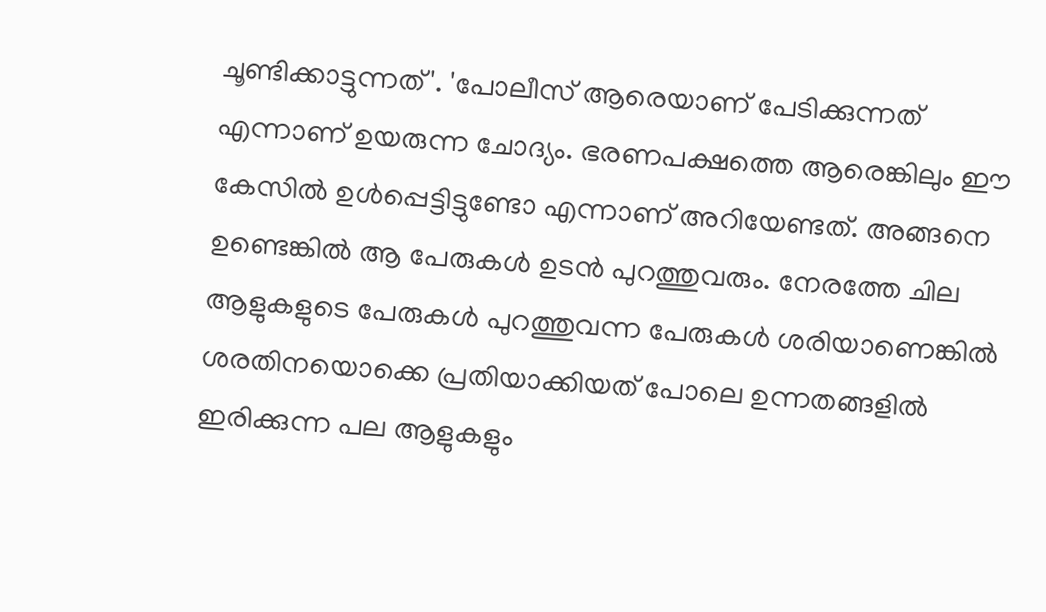ചൂണ്ടിക്കാട്ടുന്നത്'. 'പോലീസ് ആരെയാണ് പേടിക്കുന്നത് എന്നാണ് ഉയരുന്ന ചോദ്യം. ഭരണപക്ഷത്തെ ആരെങ്കിലും ഈ കേസിൽ ഉൾപ്പെട്ടിട്ടുണ്ടോ എന്നാണ് അറിയേണ്ടത്. അങ്ങനെ ഉണ്ടെങ്കിൽ ആ പേരുകൾ ഉടൻ പുറത്തുവരും. നേരത്തേ ചില ആളുകളുടെ പേരുകൾ പുറത്തുവന്ന പേരുകൾ ശരിയാണെങ്കിൽ ശരതിനയൊക്കെ പ്രതിയാക്കിയത് പോലെ ഉന്നതങ്ങളിൽ ഇരിക്കുന്ന പല ആളുകളും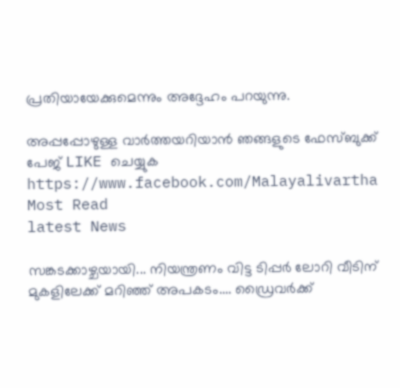പ്രതിയായേക്കുമെന്നും അദ്ദേഹം പറയുന്നു.

അപ്പപ്പോഴുള്ള വാര്‍ത്തയറിയാന്‍ ഞങ്ങളുടെ ഫേസ്‌ബുക്ക്‌ പേജ് LIKE ചെയ്യുക
https://www.facebook.com/Malayalivartha
Most Read
latest News

സങ്കടക്കാഴ്ചയായി... നിയന്ത്രണം വിട്ട ടിപ്പർ ലോറി വീടിന് മുകളിലേക്ക് മറിഞ്ഞ് അപകടം.... ഡ്രൈവർക്ക്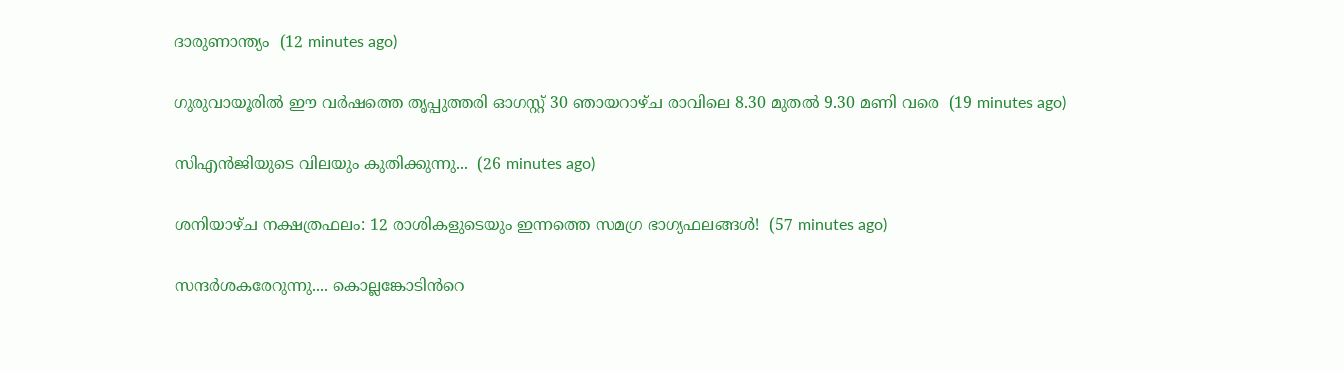ദാരുണാന്ത്യം  (12 minutes ago)

ഗുരുവായൂരിൽ ഈ വർഷത്തെ തൃപ്പുത്തരി ഓഗസ്റ്റ് 30 ഞായറാഴ്ച രാവിലെ 8.30 മുതൽ 9.30 മണി വരെ  (19 minutes ago)

സിഎൻജിയുടെ വിലയും കുതിക്കുന്നു...  (26 minutes ago)

ശനിയാഴ്ച നക്ഷത്രഫലം: 12 രാശികളുടെയും ഇന്നത്തെ സമഗ്ര ഭാഗ്യഫലങ്ങൾ!  (57 minutes ago)

സന്ദർശകരേറുന്നു.... കൊല്ലങ്കോടിൻറെ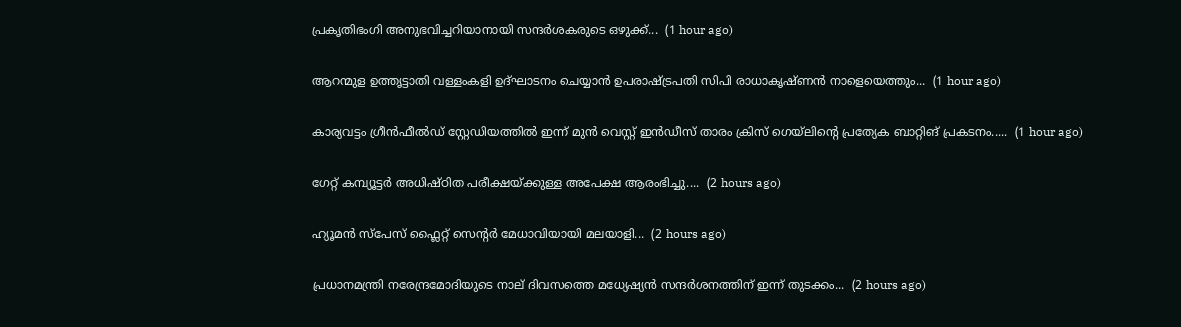പ്രകൃതിഭംഗി അനുഭവിച്ചറിയാനായി സന്ദർശകരുടെ ഒഴുക്ക്...  (1 hour ago)

ആറന്മുള ഉത്തൃട്ടാതി വള്ളംകളി ഉദ്ഘാടനം ചെയ്യാൻ ഉപരാഷ്ട്രപതി സിപി രാധാകൃഷ്ണൻ നാളെയെത്തും...  (1 hour ago)

കാര്യവട്ടം ഗ്രീൻഫീൽഡ് സ്റ്റേഡിയത്തിൽ ഇന്ന് മുൻ വെസ്റ്റ് ഇൻഡീസ് താരം ക്രിസ് ഗെയ്‌ലിന്റെ പ്രത്യേക ബാറ്റിങ് പ്രകടനം.....  (1 hour ago)

ഗേറ്റ് കമ്പ്യൂട്ടർ അധിഷ്ഠിത പരീക്ഷയ്ക്കുള്ള അപേക്ഷ ആരംഭിച്ചു....  (2 hours ago)

ഹ്യൂമൻ സ്‌പേസ് ഫ്ലൈറ്റ് സെന്റർ മേധാവിയായി മലയാളി...  (2 hours ago)

പ്രധാനമന്ത്രി നരേന്ദ്രമോദിയുടെ നാല് ദിവസത്തെ മധ്യേഷ്യൻ സന്ദർശനത്തിന് ഇന്ന് തുടക്കം...  (2 hours ago)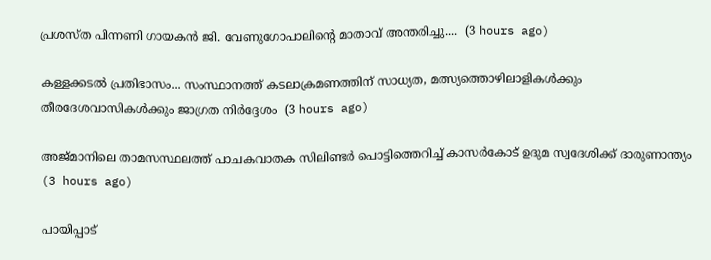പ്രശസ്ത പിന്നണി ഗായകൻ ജി. വേണുഗോപാലിന്റെ മാതാവ് അന്തരിച്ചു....  (3 hours ago)

കള്ളക്കടൽ പ്രതിഭാസം... സംസ്ഥാനത്ത് കടലാക്രമണത്തിന് സാധ്യത, മത്സ്യത്തൊഴിലാളികൾക്കും തീരദേശവാസികൾക്കും ജാഗ്രത നിർദ്ദേശം  (3 hours ago)

അജ്മാനിലെ താമസസ്ഥലത്ത് പാചകവാതക സിലിണ്ടർ പൊട്ടിത്തെറിച്ച് കാസർകോട്‌ ഉദുമ സ്വദേശിക്ക് ദാരുണാന്ത്യം  (3 hours ago)

പായിപ്പാട്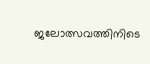ജലോത്സവത്തിനിടെ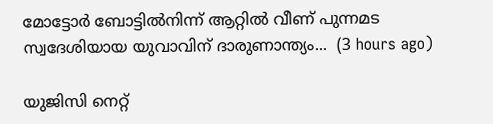മോട്ടോർ ബോട്ടിൽനിന്ന് ആറ്റിൽ വീണ് പുന്നമട സ്വദേശിയായ യുവാവിന് ദാരുണാന്ത്യം...  (3 hours ago)

യുജിസി നെറ്റ്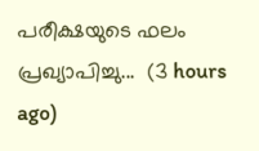പരീക്ഷയുടെ ഫലം പ്രഖ്യാപിച്ചു...  (3 hours ago)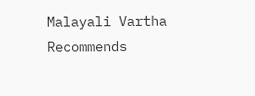Malayali Vartha Recommends